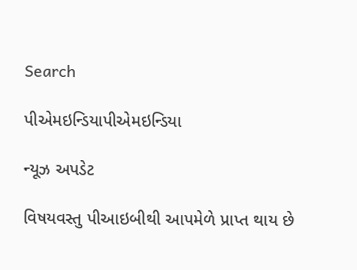Search

પીએમઇન્ડિયાપીએમઇન્ડિયા

ન્યૂઝ અપડેટ

વિષયવસ્તુ પીઆઇબીથી આપમેળે પ્રાપ્ત થાય છે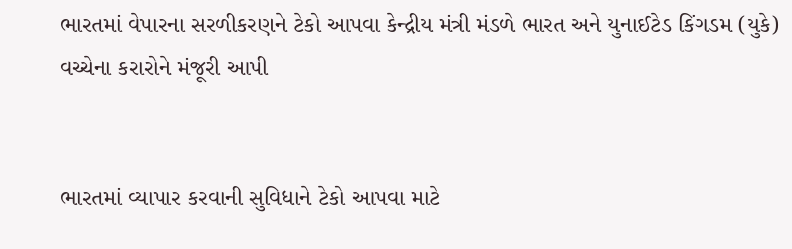ભારતમાં વેપારના સરળીકરણને ટેકો આપવા કેન્દ્રીય મંત્રી મંડળે ભારત અને યુનાઈટેડ કિંગડમ (યુકે) વચ્ચેના કરારોને મંજૂરી આપી


ભારતમાં વ્યાપાર કરવાની સુવિધાને ટેકો આપવા માટે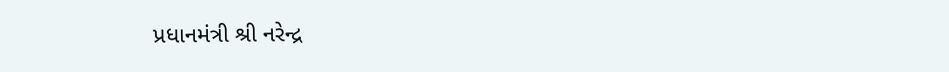પ્રધાનમંત્રી શ્રી નરેન્દ્ર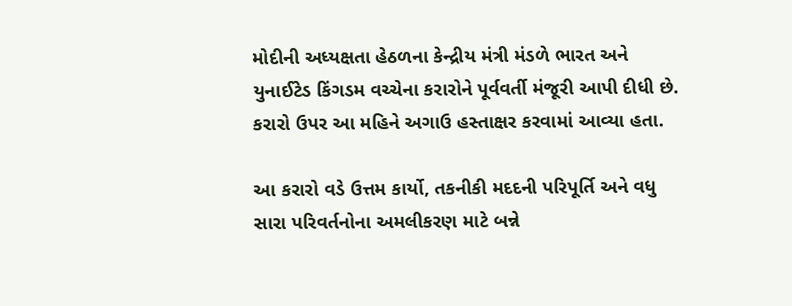મોદીની અધ્યક્ષતા હેઠળના કેન્દ્રીય મંત્રી મંડળે ભારત અને યુનાઈટેડ કિંગડમ વચ્ચેના કરારોને પૂર્વવર્તી મંજૂરી આપી દીધી છે. કરારો ઉપર આ મહિને અગાઉ હસ્તાક્ષર કરવામાં આવ્યા હતા.

આ કરારો વડે ઉત્તમ કાર્યો, તકનીકી મદદની પરિપૂર્તિ અને વધુ સારા પરિવર્તનોના અમલીકરણ માટે બન્ને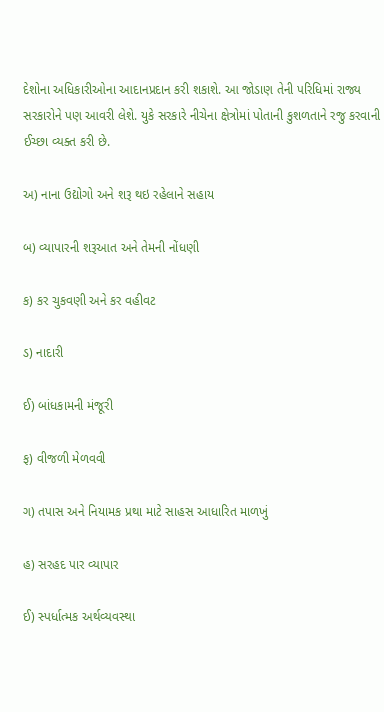દેશોના અધિકારીઓના આદાનપ્રદાન કરી શકાશે. આ જોડાણ તેની પરિધિમાં રાજ્ય સરકારોને પણ આવરી લેશે. યુકે સરકારે નીચેના ક્ષેત્રોમાં પોતાની કુશળતાને રજુ કરવાની ઈચ્છા વ્યક્ત કરી છે.

અ) નાના ઉદ્યોગો અને શરૂ થઇ રહેલાને સહાય

બ) વ્યાપારની શરૂઆત અને તેમની નોંધણી

ક) કર ચુકવણી અને કર વહીવટ

ડ) નાદારી

ઈ) બાંધકામની મંજૂરી

ફ) વીજળી મેળવવી

ગ) તપાસ અને નિયામક પ્રથા માટે સાહસ આધારિત માળખું

હ) સરહદ પાર વ્યાપાર

ઈ) સ્પર્ધાત્મક અર્થવ્યવસ્થા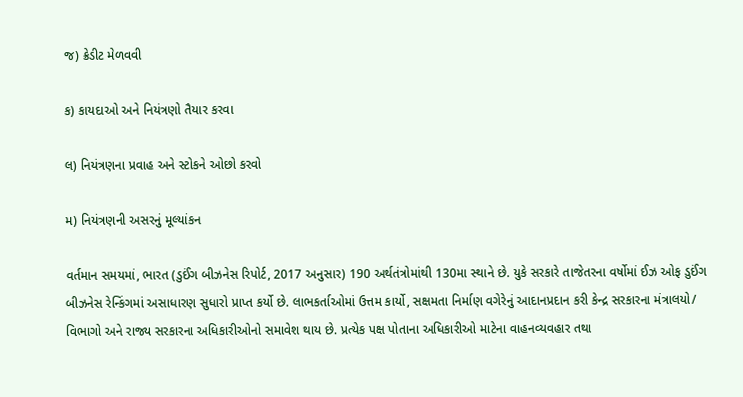જ) ક્રેડીટ મેળવવી

ક) કાયદાઓ અને નિયંત્રણો તૈયાર કરવા

લ) નિયંત્રણના પ્રવાહ અને સ્ટોકને ઓછો કરવો

મ) નિયંત્રણની અસરનું મૂલ્યાંકન

વર્તમાન સમયમાં, ભારત (ડુઈંગ બીઝનેસ રિપોર્ટ, 2017 અનુસાર) 190 અર્થતંત્રોમાંથી 130મા સ્થાને છે. યુકે સરકારે તાજેતરના વર્ષોમાં ઈઝ ઓફ ડુઈંગ બીઝનેસ રેન્કિંગમાં અસાધારણ સુધારો પ્રાપ્ત કર્યો છે. લાભકર્તાઓમાં ઉત્તમ કાર્યો, સક્ષમતા નિર્માણ વગેરેનું આદાનપ્રદાન કરી કેન્દ્ર સરકારના મંત્રાલયો/ વિભાગો અને રાજ્ય સરકારના અધિકારીઓનો સમાવેશ થાય છે. પ્રત્યેક પક્ષ પોતાના અધિકારીઓ માટેના વાહનવ્યવહાર તથા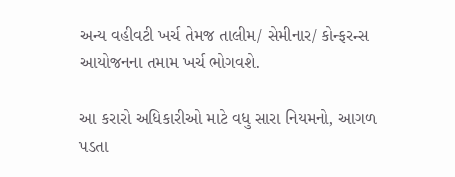અન્ય વહીવટી ખર્ચ તેમજ તાલીમ/ સેમીનાર/ કોન્ફરન્સ આયોજનના તમામ ખર્ચ ભોગવશે.

આ કરારો અધિકારીઓ માટે વધુ સારા નિયમનો, આગળ પડતા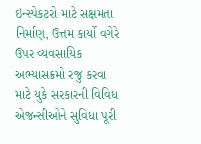ઇન્સ્પેકટરો માટે સક્ષમતા નિર્માણ, ઉત્તમ કાર્યો વગેરે ઉપર વ્યવસાયિક અભ્યાસક્રમો રજુ કરવા માટે યુકે સરકારની વિવિધ એજન્સીઓને સુવિધા પૂરી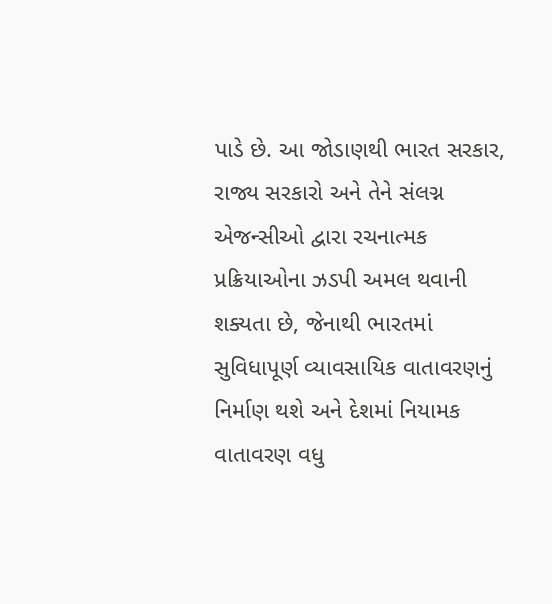પાડે છે. આ જોડાણથી ભારત સરકાર, રાજ્ય સરકારો અને તેને સંલગ્ન એજન્સીઓ દ્વારા રચનાત્મક પ્રક્રિયાઓના ઝડપી અમલ થવાની શક્યતા છે, જેનાથી ભારતમાં સુવિધાપૂર્ણ વ્યાવસાયિક વાતાવરણનું નિર્માણ થશે અને દેશમાં નિયામક વાતાવરણ વધુ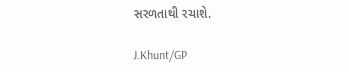સરળતાથી રચાશે.

J.Khunt/GP